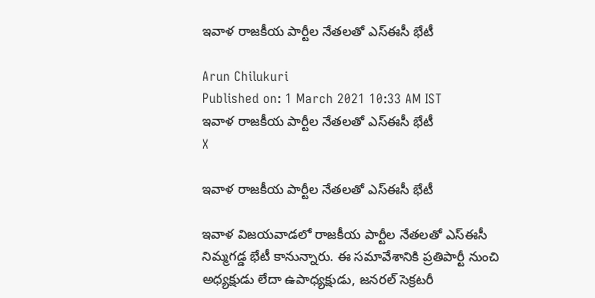ఇవాళ రాజకీయ పార్టీల నేతలతో ఎస్‌ఈసీ భేటీ

Arun Chilukuri
Published on: 1 March 2021 10:33 AM IST
ఇవాళ రాజకీయ పార్టీల నేతలతో ఎస్‌ఈసీ భేటీ
X

ఇవాళ రాజకీయ పార్టీల నేతలతో ఎస్‌ఈసీ భేటీ

ఇవాళ విజయవాడలో రాజకీయ పార్టీల నేతలతో ఎస్‌ఈసీ నిమ్మగడ్డ భేటీ కానున్నారు. ఈ సమావేశానికి ప్రతిపార్టీ నుంచి అధ్యక్షుడు లేదా ఉపాధ్యక్షుడు, జనరల్‌ సెక్రటరీ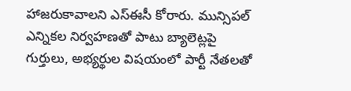హాజరుకావాలని ఎస్‌ఈసీ కోరారు. మున్సిపల్‌ ఎన్నికల నిర్వహణతో పాటు బ్యాలెట్లపై గుర్తులు, అభ్యర్థుల విషయంలో పార్టీ నేతలతో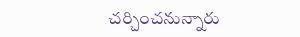చర్చించనున్నారు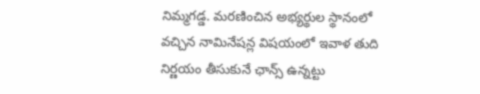నిమ్మగడ్డ. మరణించిన అభ్యర్థుల స్థానంలో వచ్చిన నామినేషన్ల విషయంలో ఇవాళ తుది నిర్ణయం తీసుకునే ఛాన్స్‌ ఉన్నట్టు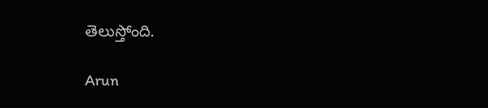తెలుస్తోంది.

Arun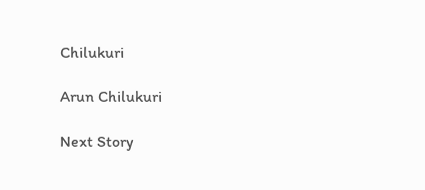Chilukuri

Arun Chilukuri

Next Story